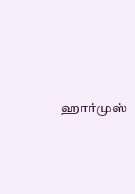ஹார்முஸ்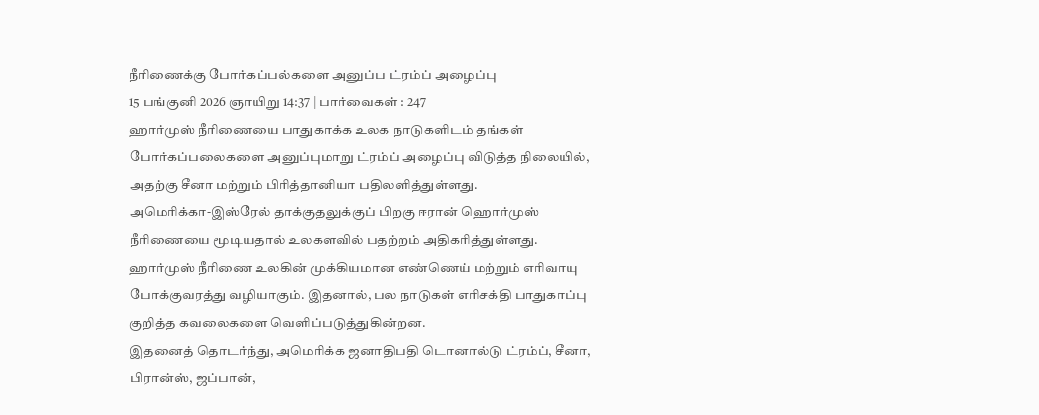நீரிணைக்கு போர்கப்பல்களை அனுப்ப ட்ரம்ப் அழைப்பு
15 பங்குனி 2026 ஞாயிறு 14:37 | பார்வைகள் : 247
ஹார்முஸ் நீரிணையை பாதுகாக்க உலக நாடுகளிடம் தங்கள் போர்கப்பலைகளை அனுப்புமாறு ட்ரம்ப் அழைப்பு விடுத்த நிலையில், அதற்கு சீனா மற்றும் பிரித்தானியா பதிலளித்துள்ளது.
அமெரிக்கா-இஸ்ரேல் தாக்குதலுக்குப் பிறகு ஈரான் ஹொர்முஸ் நீரிணையை மூடியதால் உலகளவில் பதற்றம் அதிகரித்துள்ளது.
ஹார்முஸ் நீரிணை உலகின் முக்கியமான எண்ணெய் மற்றும் எரிவாயு போக்குவரத்து வழியாகும். இதனால், பல நாடுகள் எரிசக்தி பாதுகாப்பு குறித்த கவலைகளை வெளிப்படுத்துகின்றன.
இதனைத் தொடர்ந்து, அமெரிக்க ஜனாதிபதி டொனால்டு ட்ரம்ப், சீனா, பிரான்ஸ், ஜப்பான்,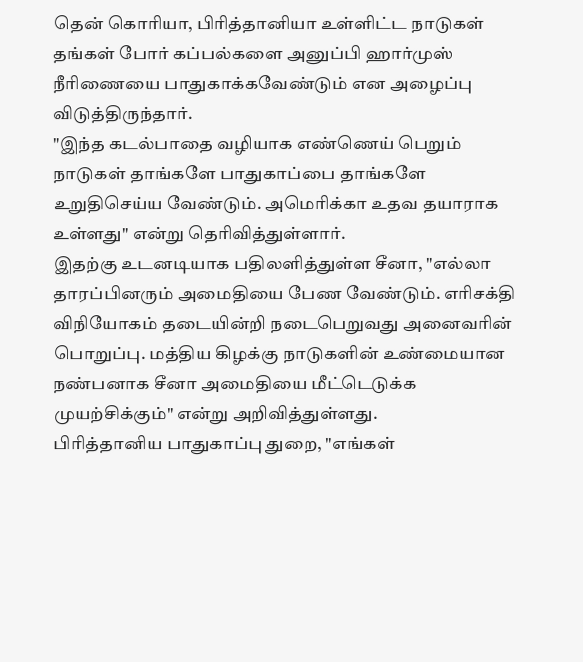தென் கொரியா, பிரித்தானியா உள்ளிட்ட நாடுகள் தங்கள் போர் கப்பல்களை அனுப்பி ஹார்முஸ் நீரிணையை பாதுகாக்கவேண்டும் என அழைப்பு விடுத்திருந்தார்.
"இந்த கடல்பாதை வழியாக எண்ணெய் பெறும் நாடுகள் தாங்களே பாதுகாப்பை தாங்களே உறுதிசெய்ய வேண்டும். அமெரிக்கா உதவ தயாராக உள்ளது" என்று தெரிவித்துள்ளார்.
இதற்கு உடனடியாக பதிலளித்துள்ள சீனா, "எல்லா தாரப்பினரும் அமைதியை பேண வேண்டும். எரிசக்தி விநியோகம் தடையின்றி நடைபெறுவது அனைவரின் பொறுப்பு. மத்திய கிழக்கு நாடுகளின் உண்மையான நண்பனாக சீனா அமைதியை மீட்டெடுக்க முயற்சிக்கும்" என்று அறிவித்துள்ளது.
பிரித்தானிய பாதுகாப்பு துறை, "எங்கள்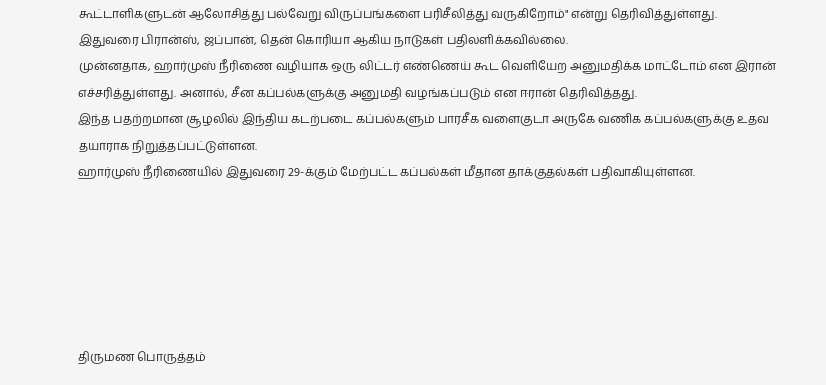கூட்டாளிகளுடன் ஆலோசித்து பல்வேறு விருப்பங்களை பரிசீலித்து வருகிறோம்" என்று தெரிவித்துள்ளது.
இதுவரை பிரான்ஸ், ஜப்பான், தென் கொரியா ஆகிய நாடுகள் பதிலளிக்கவில்லை.
முன்னதாக, ஹார்முஸ் நீரிணை வழியாக ஒரு லிட்டர் எண்ணெய் கூட வெளியேற அனுமதிக்க மாட்டோம் என இரான் எச்சரித்துள்ளது. அனால், சீன கப்பல்களுக்கு அனுமதி வழங்கப்படும் என ஈரான் தெரிவித்தது.
இந்த பதற்றமான சூழலில் இந்திய கடற்படை கப்பல்களும் பாரசீக வளைகுடா அருகே வணிக கப்பல்களுக்கு உதவ தயாராக நிறுத்தப்பட்டுள்ளன.
ஹார்முஸ் நீரிணையில் இதுவரை 29-க்கும் மேற்பட்ட கப்பல்கள் மீதான தாக்குதல்கள் பதிவாகியுள்ளன.






திருமண பொருத்தம்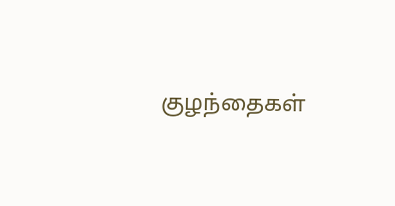குழந்தைகள்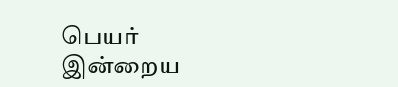பெயர்
இன்றைய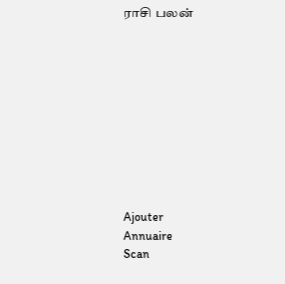ராசி பலன்










Ajouter
Annuaire
Scan